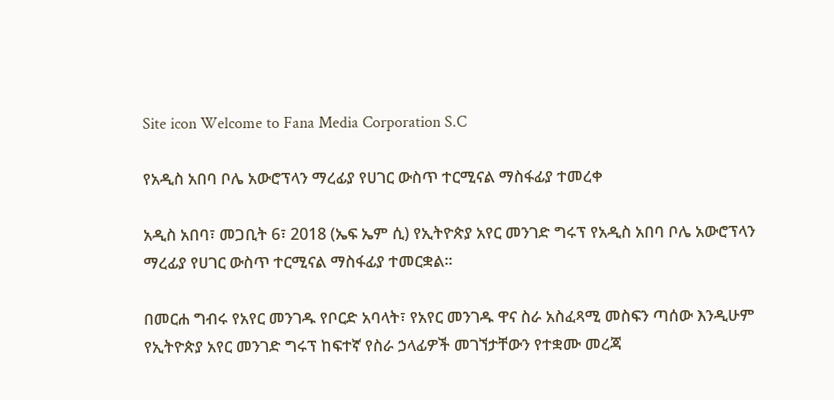Site icon Welcome to Fana Media Corporation S.C

የአዲስ አበባ ቦሌ አውሮፕላን ማረፊያ የሀገር ውስጥ ተርሚናል ማስፋፊያ ተመረቀ

አዲስ አበባ፣ መጋቢት 6፣ 2018 (ኤፍ ኤም ሲ) የኢትዮጵያ አየር መንገድ ግሩፕ የአዲስ አበባ ቦሌ አውሮፕላን ማረፊያ የሀገር ውስጥ ተርሚናል ማስፋፊያ ተመርቋል፡፡

በመርሐ ግብሩ የአየር መንገዱ የቦርድ አባላት፣ የአየር መንገዱ ዋና ስራ አስፈጻሚ መስፍን ጣሰው እንዲሁም የኢትዮጵያ አየር መንገድ ግሩፕ ከፍተኛ የስራ ኃላፊዎች መገኘታቸውን የተቋሙ መረጃ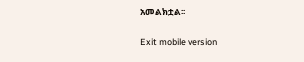አመልክቷል፡፡

Exit mobile version